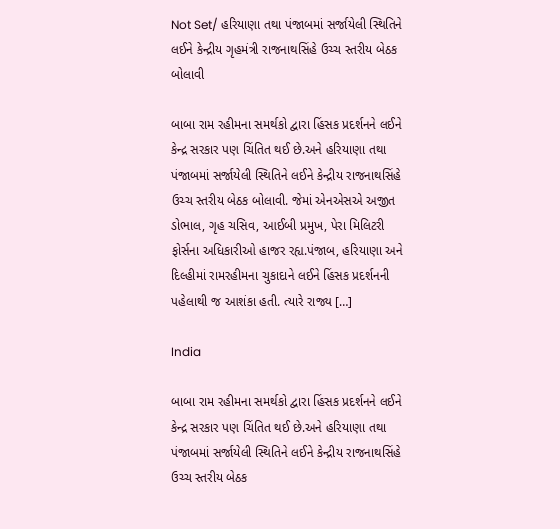Not Set/ હરિયાણા તથા પંજાબમાં સર્જાયેલી સ્થિતિને લઈને કેન્દ્રીય ગૃહમંત્રી રાજનાથસિંહે ઉચ્ચ સ્તરીય બેઠક બોલાવી

બાબા રામ રહીમના સમર્થકો દ્વારા હિંસક પ્રદર્શનને લઈને કેન્દ્ર સરકાર પણ ચિંતિત થઈ છે.અને હરિયાણા તથા પંજાબમાં સર્જાયેલી સ્થિતિને લઈને કેન્દ્રીય રાજનાથસિંહે ઉચ્ચ સ્તરીય બેઠક બોલાવી. જેમાં એનએસએ અજીત ડોભાલ, ગૃહ ચસિવ, આઈબી પ્રમુખ, પેરા મિલિટરી ફોર્સના અધિકારીઓ હાજર રહ્ય.પંજાબ, હરિયાણા અને દિલ્હીમાં રામરહીમના ચુકાદાને લઈને હિંસક પ્રદર્શનની પહેલાથી જ આશંકા હતી. ત્યારે રાજ્ય […]

India

બાબા રામ રહીમના સમર્થકો દ્વારા હિંસક પ્રદર્શનને લઈને કેન્દ્ર સરકાર પણ ચિંતિત થઈ છે.અને હરિયાણા તથા પંજાબમાં સર્જાયેલી સ્થિતિને લઈને કેન્દ્રીય રાજનાથસિંહે ઉચ્ચ સ્તરીય બેઠક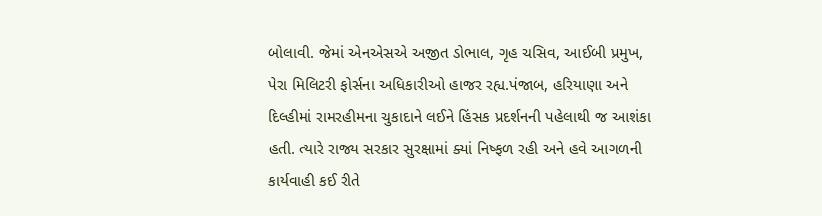બોલાવી. જેમાં એનએસએ અજીત ડોભાલ, ગૃહ ચસિવ, આઈબી પ્રમુખ, પેરા મિલિટરી ફોર્સના અધિકારીઓ હાજર રહ્ય.પંજાબ, હરિયાણા અને દિલ્હીમાં રામરહીમના ચુકાદાને લઈને હિંસક પ્રદર્શનની પહેલાથી જ આશંકા હતી. ત્યારે રાજ્ય સરકાર સુરક્ષામાં ક્યાં નિષ્ફળ રહી અને હવે આગળની કાર્યવાહી કઈ રીતે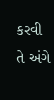કરવી તે અંગે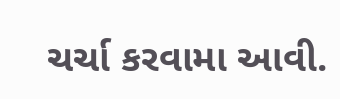ચર્ચા કરવામા આવી.